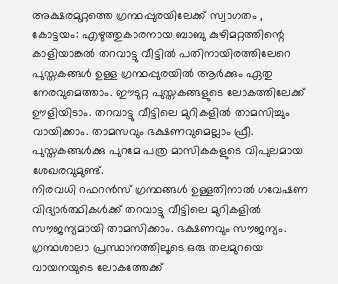അക്ഷരമുറ്റത്തെ ഗ്രന്ഥപ്പുരയിലേക്ക് സ്വാഗതം ,
കോട്ടയം: എഴുത്തുകാരനായ ബാബു കുഴിമറ്റത്തിന്റെ കാളിയാങ്കൽ തറവാട്ടു വീട്ടിൽ പതിനായിരത്തിലേറെ പുസ്തകങ്ങൾ ഉള്ള ഗ്രന്ഥപ്പുരയിൽ ആർക്കും ഏതു നേരവുമെത്താം. ഈടുറ്റ പുസ്തകങ്ങളുടെ ലോകത്തിലേക്ക് ഊളിയിടാം. തറവാട്ടു വീട്ടിലെ മുറികളിൽ താമസിച്ചും വായിക്കാം. താമസവും ഭക്ഷണവുമെല്ലാം ഫ്രീ. പുസ്തകങ്ങൾക്കു പുറമേ പത്ര മാസികകളുടെ വിപുലമായ ശേഖരവുമുണ്ട്.
നിരവധി റഫറൻസ് ഗ്രന്ഥങ്ങൾ ഉള്ളതിനാൽ ഗവേഷണ വിദ്യാർത്ഥികൾക്ക് തറവാട്ടു വീട്ടിലെ മുറികളിൽ സൗജന്യമായി താമസിക്കാം. ഭക്ഷണവും സൗജന്യം.
ഗ്രന്ഥശാലാ പ്രസ്ഥാനത്തിലൂടെ ഒരു തലമുറയെ വായനയുടെ ലോകത്തേക്ക്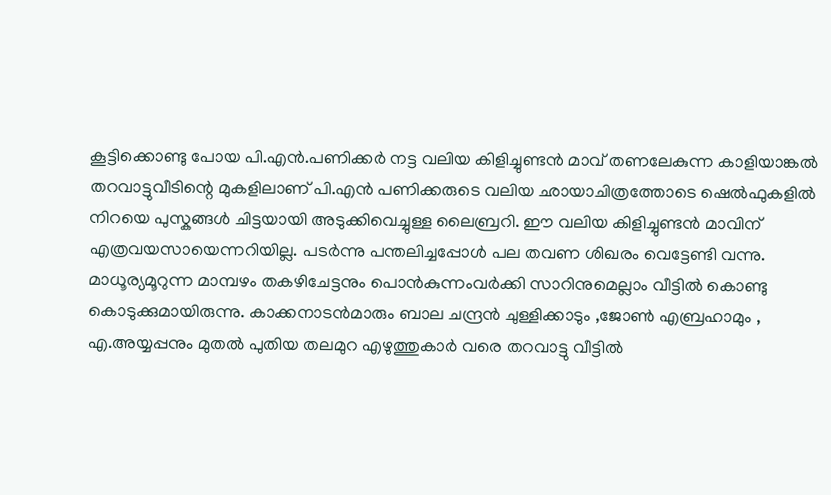കൂട്ടിക്കൊണ്ടു പോയ പി.എൻ.പണിക്കർ നട്ട വലിയ കിളിച്ചുണ്ടൻ മാവ് തണലേകുന്ന കാളിയാങ്കൽ തറവാട്ടുവീടിന്റെ മുകളിലാണ് പി.എൻ പണിക്കരുടെ വലിയ ഛായാചിത്രത്തോടെ ഷെൽഫുകളിൽ നിറയെ പുസ്കങ്ങൾ ചിട്ടയായി അടുക്കിവെച്ചുള്ള ലൈബ്രറി. ഈ വലിയ കിളിച്ചുണ്ടൻ മാവിന് എത്രവയസായെന്നറിയില്ല. പടർന്നു പന്തലിച്ചപ്പോൾ പല തവണ ശിഖരം വെട്ടേണ്ടി വന്നു. മാധൂര്യമൂറുന്ന മാമ്പഴം തകഴിചേട്ടനും പൊൻകുന്നംവർക്കി സാറിനുമെല്ലാം വീട്ടിൽ കൊണ്ടു കൊടുക്കുമായിരുന്നു. കാക്കനാടൻമാരും ബാല ചന്ദ്രൻ ചുള്ളിക്കാടും ,ജോൺ എബ്രഹാമും , എ.അയ്യപ്പനും മുതൽ പുതിയ തലമുറ എഴുത്തുകാർ വരെ തറവാട്ടു വീട്ടിൽ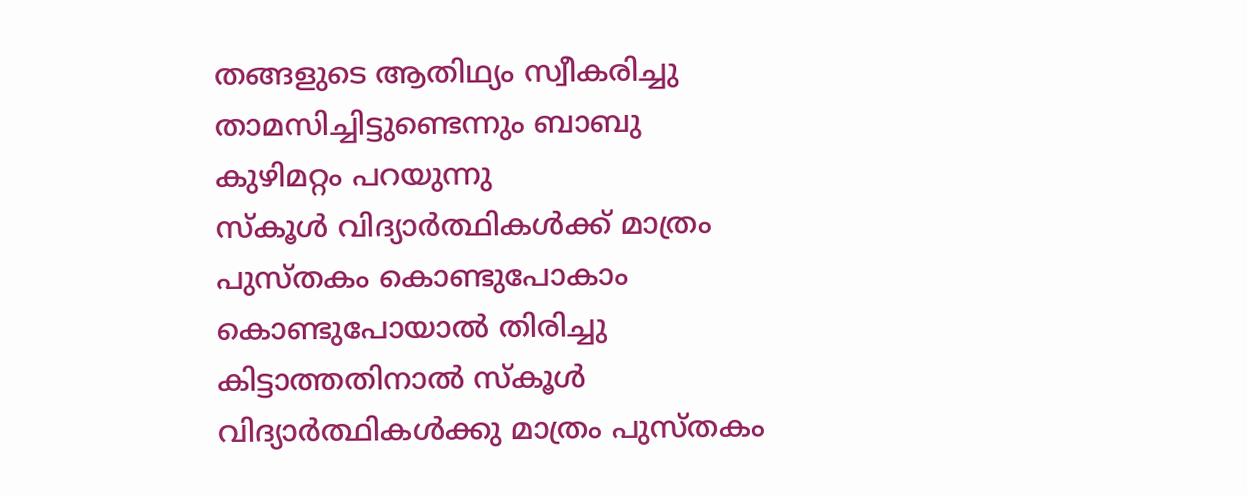തങ്ങളുടെ ആതിഥ്യം സ്വീകരിച്ചു താമസിച്ചിട്ടുണ്ടെന്നും ബാബു കുഴിമറ്റം പറയുന്നു
സ്കൂൾ വിദ്യാർത്ഥികൾക്ക് മാത്രം പുസ്തകം കൊണ്ടുപോകാം
കൊണ്ടുപോയാൽ തിരിച്ചു കിട്ടാത്തതിനാൽ സ്കൂൾ വിദ്യാർത്ഥികൾക്കു മാത്രം പുസ്തകം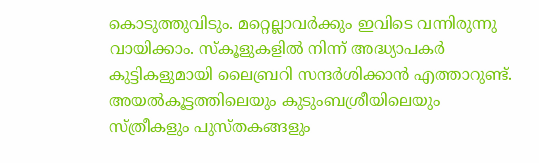കൊടുത്തുവിടും. മറ്റെല്ലാവർക്കും ഇവിടെ വന്നിരുന്നു വായിക്കാം. സ്കൂളുകളിൽ നിന്ന് അദ്ധ്യാപകർ കുട്ടികളുമായി ലൈബ്രറി സന്ദർശിക്കാൻ എത്താറുണ്ട്. അയൽകൂട്ടത്തിലെയും കുടുംബശ്രീയിലെയും സ്ത്രീകളും പുസ്തകങ്ങളും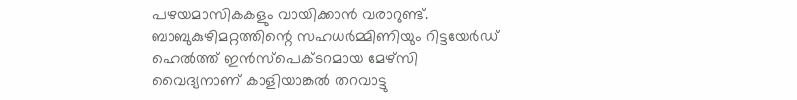പഴയമാസികകളും വായിക്കാൻ വരാറുണ്ട്. ബാബുകുഴിമറ്റത്തിന്റെ സഹധർമ്മിണിയും റിട്ടയേർഡ് ഹെൽത്ത് ഇൻസ്പെക്ടറമായ മേഴ്സി വൈദ്യനാണ് കാളിയാങ്കൽ തറവാട്ടു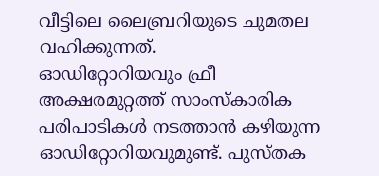വീട്ടിലെ ലൈബ്രറിയുടെ ചുമതല വഹിക്കുന്നത്.
ഓഡിറ്റോറിയവും ഫ്രീ
അക്ഷരമുറ്റത്ത് സാംസ്കാരിക പരിപാടികൾ നടത്താൻ കഴിയുന്ന ഓഡിറ്റോറിയവുമുണ്ട്. പുസ്തക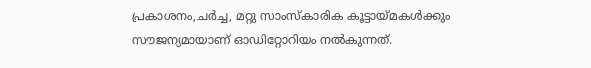പ്രകാശനം,ചർച്ച, മറ്റു സാംസ്കാരിക കൂട്ടായ്മകൾക്കും സൗജന്യമായാണ് ഓഡിറ്റോറിയം നൽകുന്നത്.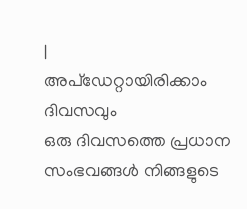|
അപ്ഡേറ്റായിരിക്കാം ദിവസവും
ഒരു ദിവസത്തെ പ്രധാന സംഭവങ്ങൾ നിങ്ങളുടെ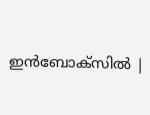ഇൻബോക്സിൽ |